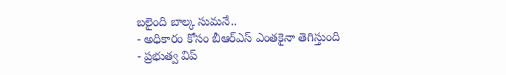బలైంది బాల్క సుమనే..
- అధికారం కోసం బీఆర్ఎస్ ఎంతకైనా తెగిస్తుంది
- ప్రభుత్వ విప్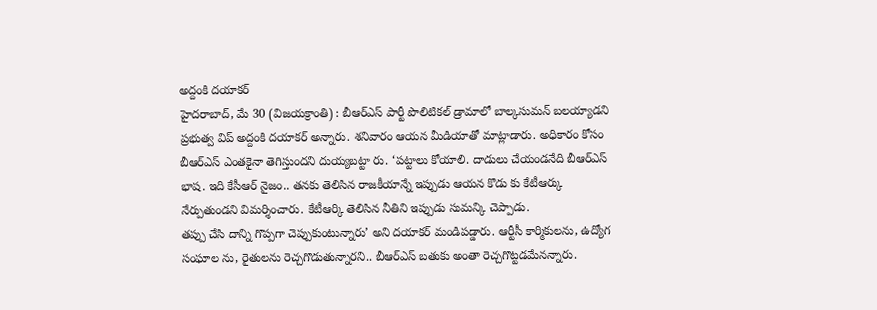అద్దంకి దయాకర్
హైదరాబాద్, మే 30 (విజయక్రాంతి) : బీఆర్ఎస్ పార్టీ పొలిటికల్ డ్రామాలో బాల్కసుమన్ బలయ్యాడని ప్రభుత్వ విప్ అద్దంకి దయాకర్ అన్నారు. శనివారం ఆయన మీడియాతో మాట్లాడారు. అధికారం కోసం బీఆర్ఎస్ ఎంతకైనా తెగిస్తుందని దుయ్యబట్టా రు. ‘పట్టాలు కోయాలి. దాడులు చేయండనేది బీఆర్ఎస్ భాష. ఇది కేసీఆర్ నైజం.. తనకు తెలిసిన రాజకీయాన్నే ఇప్పుడు ఆయన కొడు కు కేటీఆర్కు నేర్పుతుండని విమర్శించారు. కేటీఆర్కి తెలిసిన నీతిని ఇప్పుడు సుమన్కి చెప్పాడు.
తప్పు చేసి దాన్ని గొప్పగా చెప్పుకుంటున్నారు’ అని దయాకర్ మండిపడ్డారు. ఆర్టీసీ కార్మికులను, ఉద్యోగ సంఘాల ను, రైతులను రెచ్చగొడుతున్నారని.. బీఆర్ఎస్ బతుకు అంతా రెచ్చగొట్టడమేనన్నారు.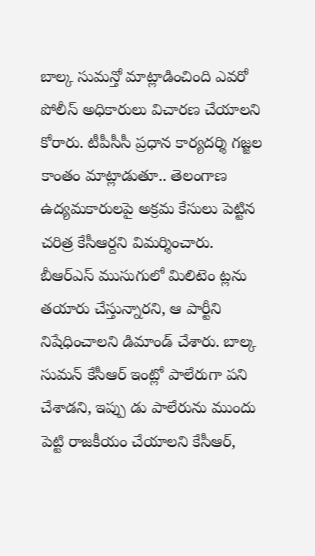బాల్క సుమన్తో మాట్లాడించింది ఎవరో పోలీస్ అధికారులు విచారణ చేయాలని కోరారు. టీపీసీసీ ప్రధాన కార్యదర్శి గజ్జల కాంతం మాట్లాడుతూ.. తెలంగాణ ఉద్యమకారులపై అక్రమ కేసులు పెట్టిన చరిత్ర కేసీఆర్దని విమర్శించారు. బీఆర్ఎస్ ముసుగులో మిలిటెం ట్లను తయారు చేస్తున్నారని, ఆ పార్టీని నిషేధించాలని డిమాండ్ చేశారు. బాల్క సుమన్ కేసీఆర్ ఇంట్లో పాలేరుగా పని చేశాడని, ఇప్పు డు పాలేరును ముందు పెట్టి రాజకీయం చేయాలని కేసీఆర్,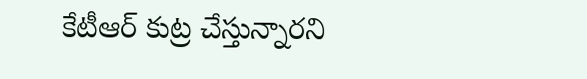కేటీఆర్ కుట్ర చేస్తున్నారని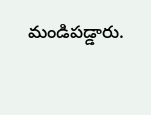మండిపడ్డారు.